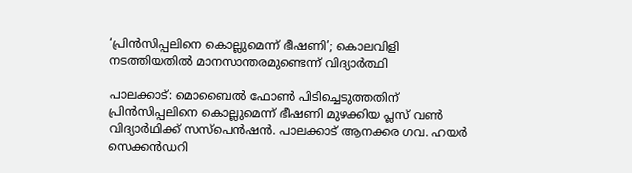‘പ്രിന്‍സിപ്പലിനെ കൊല്ലുമെന്ന് ഭീഷണി’; കൊലവിളി നടത്തിയതില്‍ മാനസാന്തരമുണ്ടെന്ന് വിദ്യാര്‍ത്ഥി

പാലക്കാട്: മൊബൈല്‍ ഫോണ്‍ പിടിച്ചെടുത്തതിന് പ്രിന്‍സിപ്പലിനെ കൊല്ലുമെന്ന് ഭീഷണി മുഴക്കിയ പ്ലസ് വണ്‍ വിദ്യാര്‍ഥിക്ക് സസ്‌പെന്‍ഷന്‍. പാലക്കാട് ആനക്കര ഗവ. ഹയര്‍ സെക്കന്‍ഡറി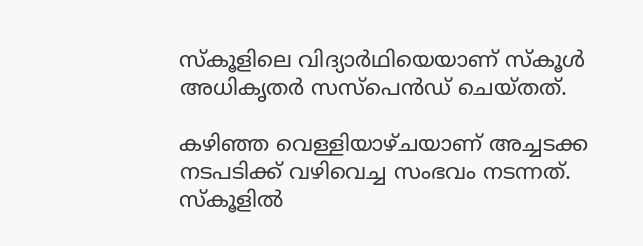സ്‌കൂളിലെ വിദ്യാര്‍ഥിയെയാണ് സ്‌കൂള്‍ അധികൃതര്‍ സസ്‌പെന്‍ഡ് ചെയ്തത്.

കഴിഞ്ഞ വെള്ളിയാഴ്ചയാണ് അച്ചടക്ക നടപടിക്ക് വഴിവെച്ച സംഭവം നടന്നത്. സ്‌കൂളില്‍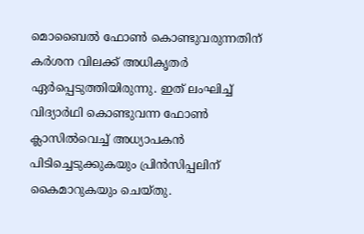മൊബൈല്‍ ഫോണ്‍ കൊണ്ടുവരുന്നതിന് കര്‍ശന വിലക്ക് അധികൃതര്‍ ഏര്‍പ്പെടുത്തിയിരുന്നു. ഇത് ലംഘിച്ച് വിദ്യാര്‍ഥി കൊണ്ടുവന്ന ഫോണ്‍ ക്ലാസില്‍വെച്ച് അധ്യാപകന്‍ പിടിച്ചെടുക്കുകയും പ്രിന്‍സിപ്പലിന് കൈമാറുകയും ചെയ്തു.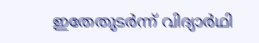ഇതേതുടര്‍ന്ന് വിദ്യാര്‍ഥി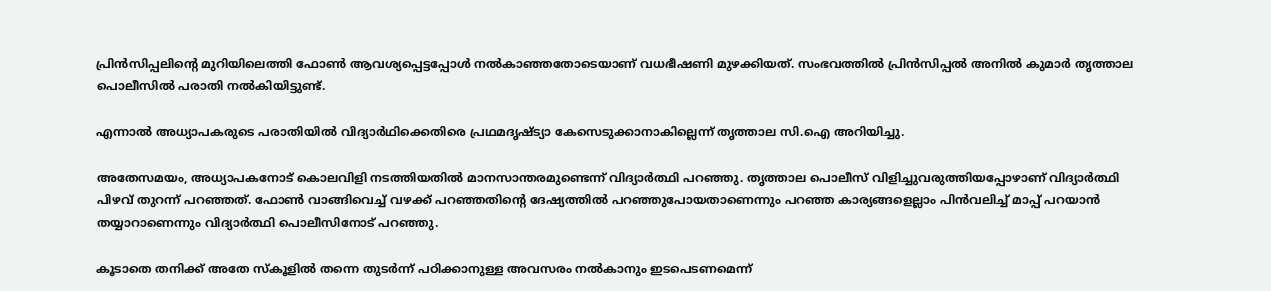പ്രിന്‍സിപ്പലിന്റെ മുറിയിലെത്തി ഫോണ്‍ ആവശ്യപ്പെട്ടപ്പോള്‍ നല്‍കാഞ്ഞതോടെയാണ് വധഭീഷണി മുഴക്കിയത്. സംഭവത്തില്‍ പ്രിന്‍സിപ്പല്‍ അനില്‍ കുമാര്‍ തൃത്താല പൊലീസില്‍ പരാതി നല്‍കിയിട്ടുണ്ട്.

എന്നാല്‍ അധ്യാപകരുടെ പരാതിയില്‍ വിദ്യാര്‍ഥിക്കെതിരെ പ്രഥമദൃഷ്ട്യാ കേസെടുക്കാനാകില്ലെന്ന് തൃത്താല സി.ഐ അറിയിച്ചു.

അതേസമയം, അധ്യാപകനോട് കൊലവിളി നടത്തിയതില്‍ മാനസാന്തരമുണ്ടെന്ന് വിദ്യാര്‍ത്ഥി പറഞ്ഞു. തൃത്താല പൊലീസ് വിളിച്ചുവരുത്തിയപ്പോഴാണ് വിദ്യാര്‍ത്ഥി പിഴവ് തുറന്ന് പറഞ്ഞത്. ഫോണ്‍ വാങ്ങിവെച്ച് വഴക്ക് പറഞ്ഞതിന്റെ ദേഷ്യത്തില്‍ പറഞ്ഞുപോയതാണെന്നും പറഞ്ഞ കാര്യങ്ങളെല്ലാം പിന്‍വലിച്ച് മാപ്പ് പറയാന്‍ തയ്യാറാണെന്നും വിദ്യാര്‍ത്ഥി പൊലീസിനോട് പറഞ്ഞു.

കൂടാതെ തനിക്ക് അതേ സ്‌കൂളില്‍ തന്നെ തുടര്‍ന്ന് പഠിക്കാനുള്ള അവസരം നല്‍കാനും ഇടപെടണമെന്ന്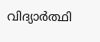വിദ്യാര്‍ത്ഥി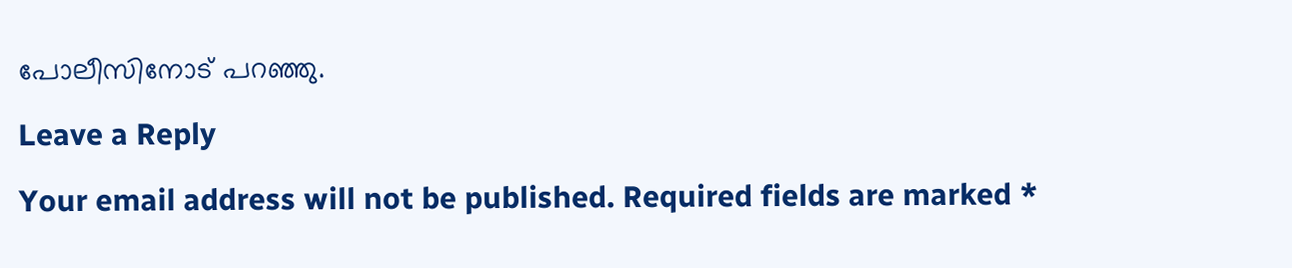പോലീസിനോട് പറഞ്ഞു.

Leave a Reply

Your email address will not be published. Required fields are marked *